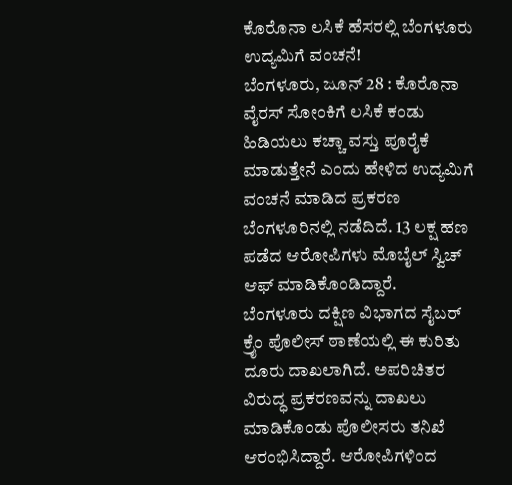ಕೊರೊನಾ ಲಸಿಕೆ ಹೆಸರಲ್ಲಿ ಬೆಂಗಳೂರು ಉದ್ಯಮಿಗೆ ವಂಚನೆ!
ಬೆಂಗಳೂರು, ಜೂನ್ 28 : ಕೊರೊನಾ ವೈರಸ್ ಸೋಂಕಿಗೆ ಲಸಿಕೆ ಕಂಡು ಹಿಡಿಯಲು ಕಚ್ಚಾ ವಸ್ತು ಪೂರೈಕೆ ಮಾಡುತ್ತೇನೆ ಎಂದು ಹೇಳಿದ ಉದ್ಯಮಿಗೆ ವಂಚನೆ ಮಾಡಿದ ಪ್ರಕರಣ ಬೆಂಗಳೂರಿನಲ್ಲಿ ನಡೆದಿದೆ. 13 ಲಕ್ಷ ಹಣ ಪಡೆದ ಆರೋಪಿಗಳು ಮೊಬೈಲ್ ಸ್ವಿಚ್ ಆಫ್ ಮಾಡಿಕೊಂಡಿದ್ದಾರೆ.
ಬೆಂಗಳೂರು ದಕ್ಷಿಣ ವಿಭಾಗದ ಸೈಬರ್ ಕ್ರೈಂ ಪೊಲೀಸ್ ಠಾಣೆಯಲ್ಲಿ ಈ ಕುರಿತು ದೂರು ದಾಖಲಾಗಿದೆ. ಅಪರಿಚಿತರ ವಿರುದ್ಧ ಪ್ರಕರಣವನ್ನು ದಾಖಲು ಮಾಡಿಕೊಂಡು ಪೊಲೀಸರು ತನಿಖೆ ಆರಂಭಿಸಿದ್ದಾರೆ. ಆರೋಪಿಗಳಿಂದ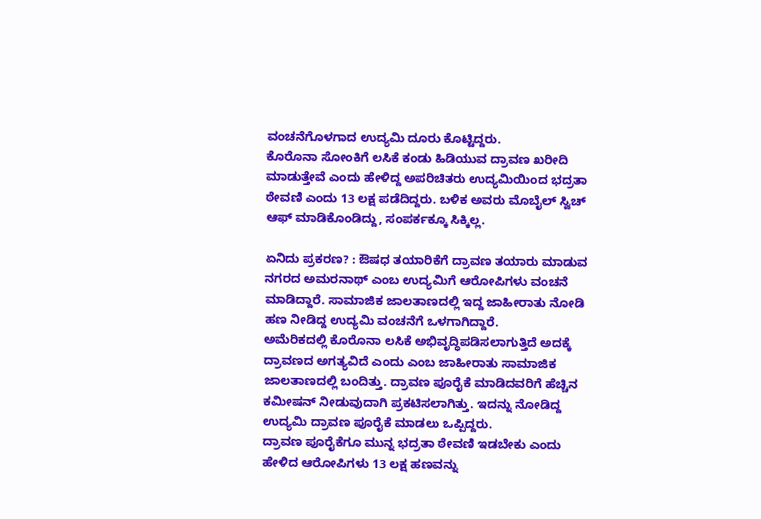ವಂಚನೆಗೊಳಗಾದ ಉದ್ಯಮಿ ದೂರು ಕೊಟ್ಟಿದ್ದರು.
ಕೊರೊನಾ ಸೋಂಕಿಗೆ ಲಸಿಕೆ ಕಂಡು ಹಿಡಿಯುವ ದ್ರಾವಣ ಖರೀದಿ ಮಾಡುತ್ತೇವೆ ಎಂದು ಹೇಳಿದ್ದ ಅಪರಿಚಿತರು ಉದ್ಯಮಿಯಿಂದ ಭದ್ರತಾ ಠೇವಣಿ ಎಂದು 13 ಲಕ್ಷ ಪಡೆದಿದ್ದರು. ಬಳಿಕ ಅವರು ಮೊಬೈಲ್ ಸ್ವಿಚ್ ಆಫ್ ಮಾಡಿಕೊಂಡಿದ್ದು, ಸಂಪರ್ಕಕ್ಕೂ ಸಿಕ್ಕಿಲ್ಲ.

ಏನಿದು ಪ್ರಕರಣ? : ಔಷಧ ತಯಾರಿಕೆಗೆ ದ್ರಾವಣ ತಯಾರು ಮಾಡುವ ನಗರದ ಅಮರನಾಥ್ ಎಂಬ ಉದ್ಯಮಿಗೆ ಆರೋಪಿಗಳು ವಂಚನೆ ಮಾಡಿದ್ದಾರೆ. ಸಾಮಾಜಿಕ ಜಾಲತಾಣದಲ್ಲಿ ಇದ್ದ ಜಾಹೀರಾತು ನೋಡಿ ಹಣ ನೀಡಿದ್ದ ಉದ್ಯಮಿ ವಂಚನೆಗೆ ಒಳಗಾಗಿದ್ದಾರೆ.
ಅಮೆರಿಕದಲ್ಲಿ ಕೊರೊನಾ ಲಸಿಕೆ ಅಭಿವೃದ್ಧಿಪಡಿಸಲಾಗುತ್ತಿದೆ ಅದಕ್ಕೆ ದ್ರಾವಣದ ಅಗತ್ಯವಿದೆ ಎಂದು ಎಂಬ ಜಾಹೀರಾತು ಸಾಮಾಜಿಕ ಜಾಲತಾಣದಲ್ಲಿ ಬಂದಿತ್ತು. ದ್ರಾವಣ ಪೂರೈಕೆ ಮಾಡಿದವರಿಗೆ ಹೆಚ್ಚಿನ ಕಮೀಷನ್ ನೀಡುವುದಾಗಿ ಪ್ರಕಟಿಸಲಾಗಿತ್ತು. ಇದನ್ನು ನೋಡಿದ್ದ ಉದ್ಯಮಿ ದ್ರಾವಣ ಪೂರೈಕೆ ಮಾಡಲು ಒಪ್ಪಿದ್ದರು.
ದ್ರಾವಣ ಪೂರೈಕೆಗೂ ಮುನ್ನ ಭದ್ರತಾ ಠೇವಣಿ ಇಡಬೇಕು ಎಂದು ಹೇಳಿದ ಆರೋಪಿಗಳು 13 ಲಕ್ಷ ಹಣವನ್ನು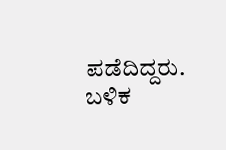ಪಡೆದಿದ್ದರು. ಬಳಿಕ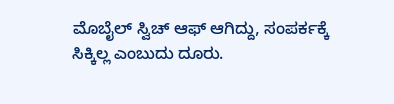ಮೊಬೈಲ್ ಸ್ವಿಚ್ ಆಫ್ ಆಗಿದ್ದು, ಸಂಪರ್ಕಕ್ಕೆ ಸಿಕ್ಕಿಲ್ಲ ಎಂಬುದು ದೂರು.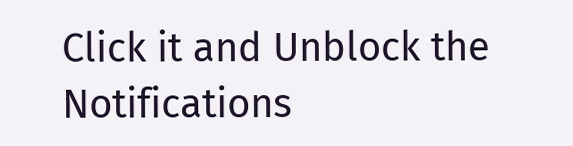Click it and Unblock the Notifications